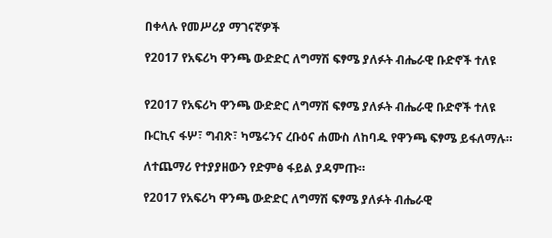በቀላሉ የመሥሪያ ማገናኛዎች

የ2017 የአፍሪካ ዋንጫ ውድድር ለግማሽ ፍፃሜ ያለፉት ብሔራዊ ቡድኖች ተለዩ


የ2017 የአፍሪካ ዋንጫ ውድድር ለግማሽ ፍፃሜ ያለፉት ብሔራዊ ቡድኖች ተለዩ

ቡርኪና ፋሦ፣ ግብጽ፣ ካሜሩንና ረቡዕና ሐሙስ ለከባዱ የዋንጫ ፍፃሜ ይፋለማሉ።

ለተጨማሪ የተያያዘውን የድምፅ ፋይል ያዳምጡ።

የ2017 የአፍሪካ ዋንጫ ውድድር ለግማሽ ፍፃሜ ያለፉት ብሔራዊ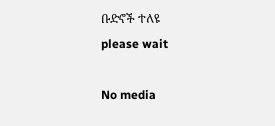ቡድኖች ተለዩ
please wait

No media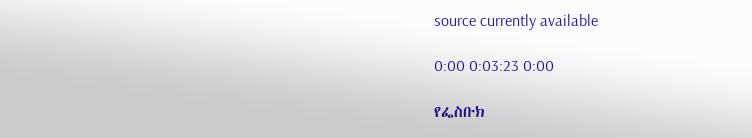source currently available

0:00 0:03:23 0:00

የፌስቡክ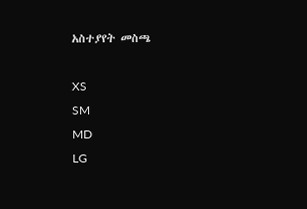አስተያየት መስጫ

XS
SM
MD
LG